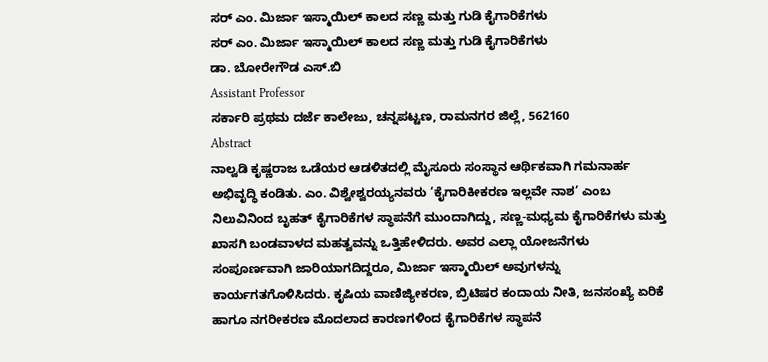ಸರ್ ಎಂ. ಮಿರ್ಜಾ ಇಸ್ಮಾಯಿಲ್ ಕಾಲದ ಸಣ್ಣ ಮತ್ತು ಗುಡಿ ಕೈಗಾರಿಕೆಗಳು
ಸರ್ ಎಂ. ಮಿರ್ಜಾ ಇಸ್ಮಾಯಿಲ್ ಕಾಲದ ಸಣ್ಣ ಮತ್ತು ಗುಡಿ ಕೈಗಾರಿಕೆಗಳು
ಡಾ. ಬೋರೇಗೌಡ ಎಸ್.ಬಿ
Assistant Professor
ಸರ್ಕಾರಿ ಪ್ರಥಮ ದರ್ಜೆ ಕಾಲೇಜು, ಚನ್ನಪಟ್ಟಣ, ರಾಮನಗರ ಜಿಲ್ಲೆ, 562160
Abstract
ನಾಲ್ವಡಿ ಕೃಷ್ಣರಾಜ ಒಡೆಯರ ಆಡಳಿತದಲ್ಲಿ ಮೈಸೂರು ಸಂಸ್ಥಾನ ಆರ್ಥಿಕವಾಗಿ ಗಮನಾರ್ಹ ಅಭಿವೃದ್ಧಿ ಕಂಡಿತು. ಎಂ. ವಿಶ್ವೇಶ್ವರಯ್ಯನವರು ‘ಕೈಗಾರಿಕೀಕರಣ ಇಲ್ಲವೇ ನಾಶ’ ಎಂಬ ನಿಲುವಿನಿಂದ ಬೃಹತ್ ಕೈಗಾರಿಕೆಗಳ ಸ್ಥಾಪನೆಗೆ ಮುಂದಾಗಿದ್ದು, ಸಣ್ಣ-ಮಧ್ಯಮ ಕೈಗಾರಿಕೆಗಳು ಮತ್ತು ಖಾಸಗಿ ಬಂಡವಾಳದ ಮಹತ್ವವನ್ನು ಒತ್ತಿಹೇಳಿದರು. ಅವರ ಎಲ್ಲಾ ಯೋಜನೆಗಳು ಸಂಪೂರ್ಣವಾಗಿ ಜಾರಿಯಾಗದಿದ್ದರೂ, ಮಿರ್ಜಾ ಇಸ್ಮಾಯಿಲ್ ಅವುಗಳನ್ನು ಕಾರ್ಯಗತಗೊಳಿಸಿದರು. ಕೃಷಿಯ ವಾಣಿಜ್ಯೀಕರಣ, ಬ್ರಿಟಿಷರ ಕಂದಾಯ ನೀತಿ, ಜನಸಂಖ್ಯೆ ಏರಿಕೆ ಹಾಗೂ ನಗರೀಕರಣ ಮೊದಲಾದ ಕಾರಣಗಳಿಂದ ಕೈಗಾರಿಕೆಗಳ ಸ್ಥಾಪನೆ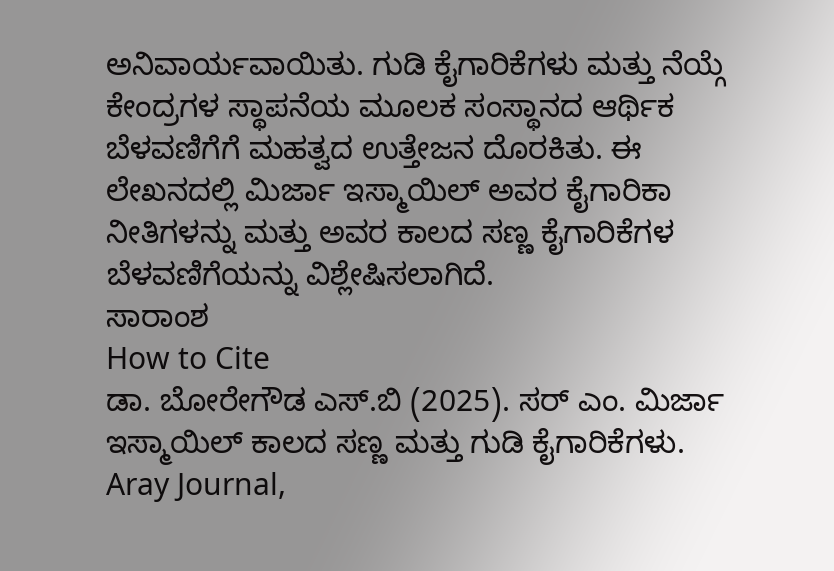ಅನಿವಾರ್ಯವಾಯಿತು. ಗುಡಿ ಕೈಗಾರಿಕೆಗಳು ಮತ್ತು ನೆಯ್ಗೆ ಕೇಂದ್ರಗಳ ಸ್ಥಾಪನೆಯ ಮೂಲಕ ಸಂಸ್ಥಾನದ ಆರ್ಥಿಕ ಬೆಳವಣಿಗೆಗೆ ಮಹತ್ವದ ಉತ್ತೇಜನ ದೊರಕಿತು. ಈ ಲೇಖನದಲ್ಲಿ ಮಿರ್ಜಾ ಇಸ್ಮಾಯಿಲ್ ಅವರ ಕೈಗಾರಿಕಾ ನೀತಿಗಳನ್ನು ಮತ್ತು ಅವರ ಕಾಲದ ಸಣ್ಣ ಕೈಗಾರಿಕೆಗಳ ಬೆಳವಣಿಗೆಯನ್ನು ವಿಶ್ಲೇಷಿಸಲಾಗಿದೆ.
ಸಾರಾಂಶ
How to Cite
ಡಾ. ಬೋರೇಗೌಡ ಎಸ್.ಬಿ (2025). ಸರ್ ಎಂ. ಮಿರ್ಜಾ ಇಸ್ಮಾಯಿಲ್ ಕಾಲದ ಸಣ್ಣ ಮತ್ತು ಗುಡಿ ಕೈಗಾರಿಕೆಗಳು. Aray Journal,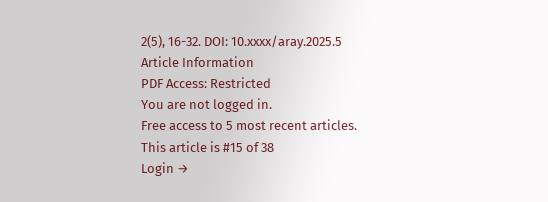2(5), 16-32. DOI: 10.xxxx/aray.2025.5
Article Information
PDF Access: Restricted
You are not logged in.
Free access to 5 most recent articles.
This article is #15 of 38
Login →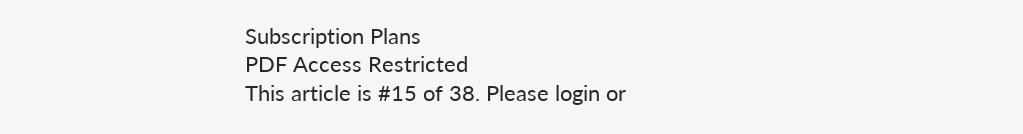Subscription Plans
PDF Access Restricted
This article is #15 of 38. Please login or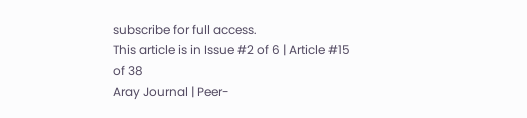subscribe for full access.
This article is in Issue #2 of 6 | Article #15 of 38
Aray Journal | Peer-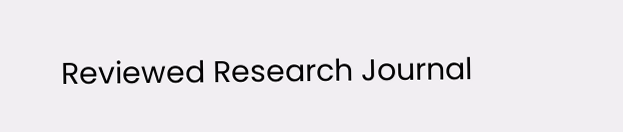Reviewed Research Journal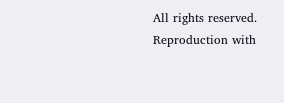All rights reserved. Reproduction with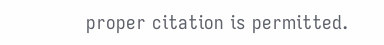proper citation is permitted.